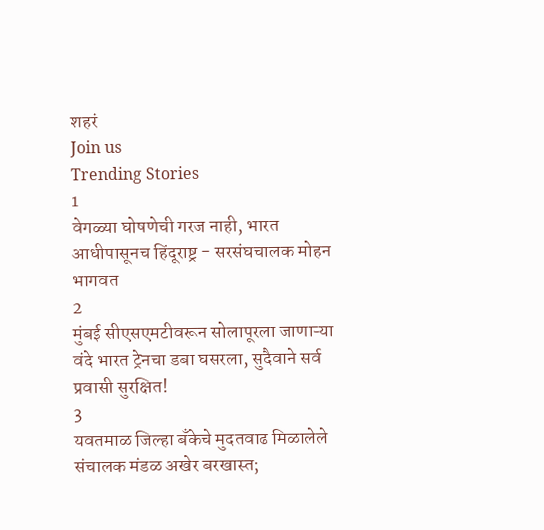शहरं
Join us
Trending Stories
1
वेगळ्या घोषणेची गरज नाही, भारत आधीपासूनच हिंदूराष्ट्र - सरसंघचालक मोहन भागवत
2
मुंबई सीएसएमटीवरून सोलापूरला जाणाऱ्या वंदे भारत ट्रेनचा डबा घसरला, सुदैवाने सर्व प्रवासी सुरक्षित!
3
यवतमाळ जिल्हा बँकेचे मुदतवाढ मिळालेले संचालक मंडळ अखेर बरखास्त;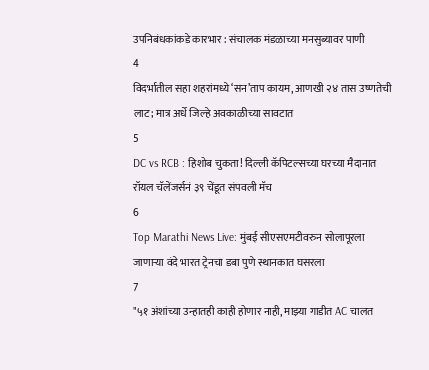उपनिबंधकांकडे कारभार : संचालक मंडळाच्या मनसुब्यावर पाणी
4
विदर्भातील सहा शहरांमध्ये ‘सन’ताप कायम, आणखी २४ तास उष्णतेची लाट; मात्र अर्धे जिल्हे अवकाळीच्या सावटात
5
DC vs RCB : हिशोब चुकता! दिल्ली कॅपिटल्सच्या घरच्या मैदानात रॉयल चॅलेंजर्सनं ३९ चेंडूत संपवली मॅच
6
Top Marathi News Live: मुंबई सीएसएमटीवरुन सोलापूरला जाणाऱ्या वंदे भारत ट्रेनचा डबा पुणे स्थानकात घसरला
7
"५१ अंशांच्या उन्हातही काही होणार नाही, माझ्या गाडीत AC चालत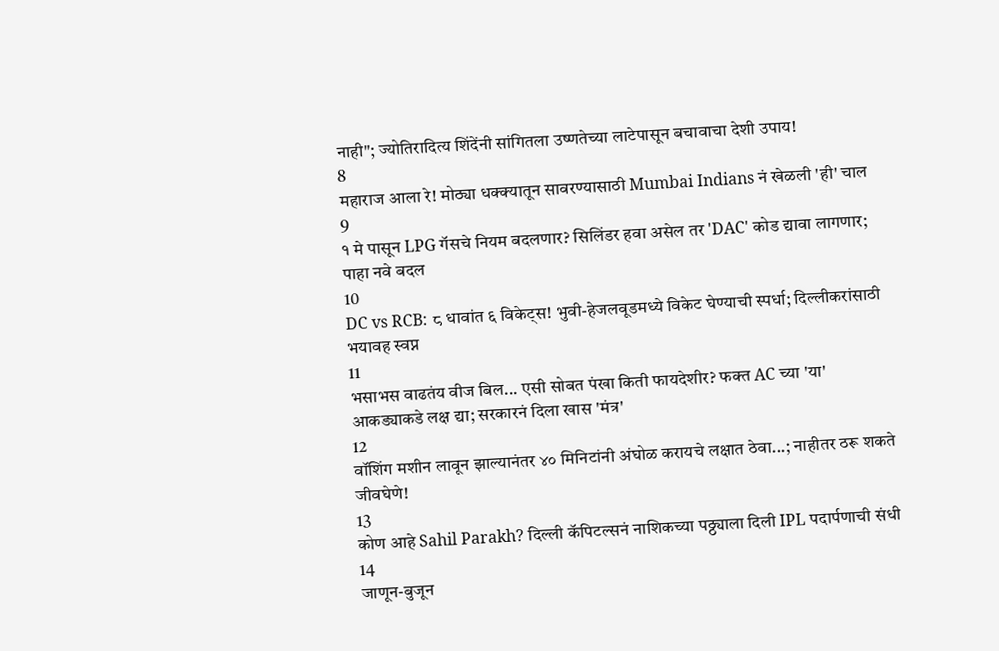नाही"; ज्योतिरादित्य शिंदेंनी सांगितला उष्णतेच्या लाटेपासून बचावाचा देशी उपाय!
8
महाराज आला रे! मोठ्या धक्क्यातून सावरण्यासाठी Mumbai Indians नं खेळली 'ही' चाल
9
१ मे पासून LPG गॅसचे नियम बदलणार? सिलिंडर हवा असेल तर 'DAC' कोड द्यावा लागणार; पाहा नवे बदल
10
DC vs RCB: ८ धावांत ६ विकेट्स! भुवी-हेजलवूडमध्ये विकेट घेण्याची स्पर्धा; दिल्लीकरांसाठी भयावह स्वप्न
11
भसाभस वाढतंय वीज बिल... एसी सोबत पंखा किती फायदेशीर? फक्त AC च्या 'या' आकड्याकडे लक्ष द्या; सरकारनं दिला खास 'मंत्र'
12
वॉशिंग मशीन लावून झाल्यानंतर ४० मिनिटांनी अंघोळ करायचे लक्षात ठेवा...; नाहीतर ठरू शकते जीवघेणे!
13
कोण आहे Sahil Parakh? दिल्ली कॅपिटल्सनं नाशिकच्या पठ्ठ्याला दिली IPL पदार्पणाची संधी
14
जाणून-बुजून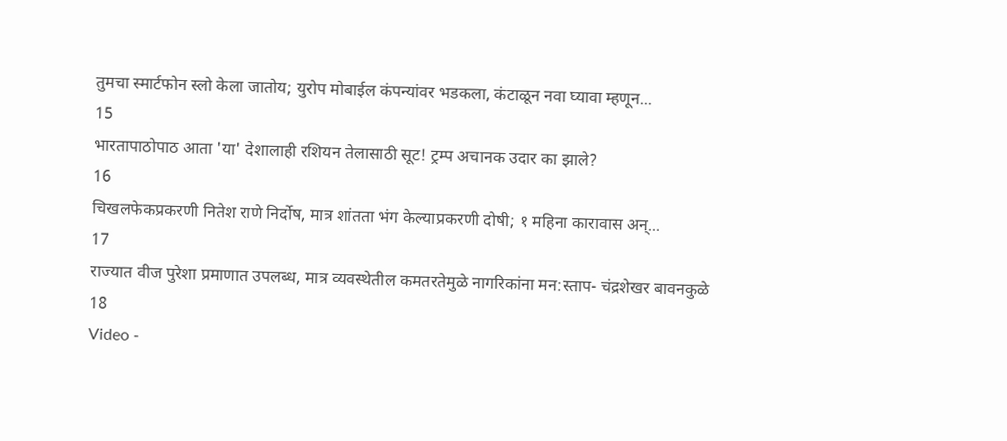तुमचा स्मार्टफोन स्लो केला जातोय; युरोप मोबाईल कंपन्यांवर भडकला, कंटाळून नवा घ्यावा म्हणून...
15
भारतापाठोपाठ आता 'या' देशालाही रशियन तेलासाठी सूट! ट्रम्प अचानक उदार का झाले?
16
चिखलफेकप्रकरणी नितेश राणे निर्दोष, मात्र शांतता भंग केल्याप्रकरणी दोषी; १ महिना कारावास अन्...
17
राज्यात वीज पुरेशा प्रमाणात उपलब्ध, मात्र व्यवस्थेतील कमतरतेमुळे नागरिकांना मन:स्ताप- चंद्रशेखर बावनकुळे
18
Video -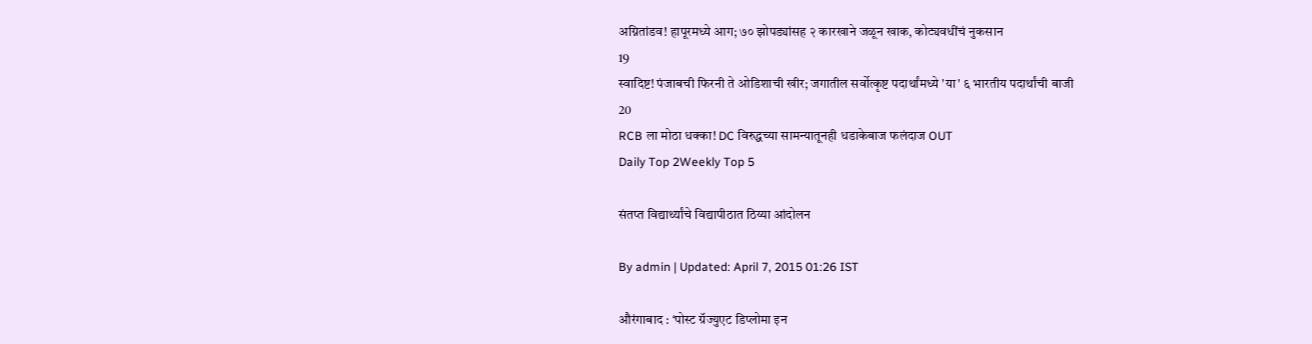अग्नितांडव! हापूरमध्ये आग; ७० झोपड्यांसह २ कारखाने जळून खाक, कोट्यवधींचं नुकसान
19
स्वादिष्ट! पंजाबची फिरनी ते ओडिशाची खीर; जगातील सर्वोत्कृष्ट पदार्थांमध्ये 'या' ६ भारतीय पदार्थांची बाजी
20
RCB ला मोठा धक्का! DC विरुद्धच्या सामन्यातूनही धडाकेबाज फलंदाज OUT
Daily Top 2Weekly Top 5

संतप्त विद्यार्थ्यांचे विद्यापीठात ठिय्या आंदोलन

By admin | Updated: April 7, 2015 01:26 IST

औरंगाबाद : ‘पोस्ट ग्रॅज्युएट डिप्लोमा इन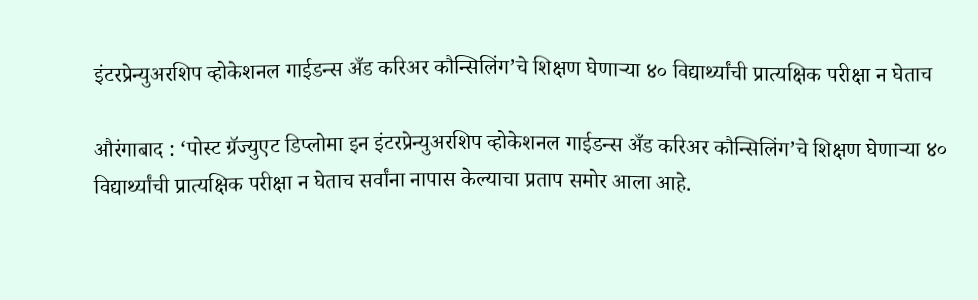इंटरप्रेन्युअरशिप व्होकेशनल गाईडन्स अँड करिअर कौन्सिलिंग’चे शिक्षण घेणाऱ्या ४० विद्यार्थ्यांची प्रात्यक्षिक परीक्षा न घेताच

औरंगाबाद : ‘पोस्ट ग्रॅज्युएट डिप्लोमा इन इंटरप्रेन्युअरशिप व्होकेशनल गाईडन्स अँड करिअर कौन्सिलिंग’चे शिक्षण घेणाऱ्या ४० विद्यार्थ्यांची प्रात्यक्षिक परीक्षा न घेताच सर्वांना नापास केल्याचा प्रताप समोर आला आहे.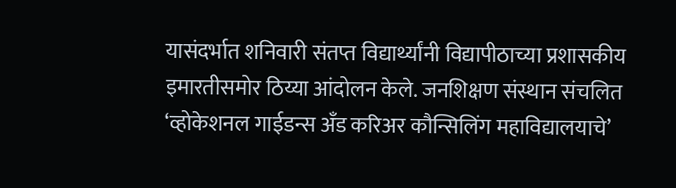यासंदर्भात शनिवारी संतप्त विद्यार्थ्यांनी विद्यापीठाच्या प्रशासकीय इमारतीसमोर ठिय्या आंदोलन केले. जनशिक्षण संस्थान संचलित ‘व्होकेशनल गाईडन्स अँड करिअर कौन्सिलिंग महाविद्यालयाचे’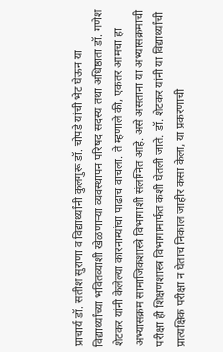प्राचार्य डॉ. सतीश सुराणा व विद्यार्थ्यांनी कुलगुरू डॉ. चोपडे यांची भेट घेऊन या विद्यार्थ्यांच्या भवितव्याशी खेळणाऱ्या व्यवस्थापन परिषद सदस्य तथा अधिष्ठाता डॉ. गणेश शेटकर यांनी केलेल्या कारनाम्यांचा पाढाच वाचला. ते म्हणाले की, एकतर आमचा हा अभ्यासक्रम सामाजिकशास्त्रे विभागाशी संलग्नित आहे. असे असताना या अभ्यासक्रमाची परीक्षा ही शिक्षणशास्त्र विभागामार्फत कशी घेतली जाते. डॉ. शेटकर यांनी या विद्यार्थ्यांची प्रात्यक्षिक परीक्षा न घेताच निकाल जाहीर कसा केला, या प्रकरणाची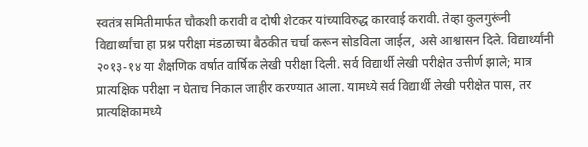स्वतंत्र समितीमार्फत चौकशी करावी व दोषी शेटकर यांच्याविरुद्ध कारवाई करावी. तेव्हा कुलगुरूंनी विद्यार्थ्यांचा हा प्रश्न परीक्षा मंडळाच्या बैठकीत चर्चा करून सोडविला जाईल, असे आश्वासन दिले. विद्यार्थ्यांनी २०१३-१४ या शैक्षणिक वर्षात वार्षिक लेखी परीक्षा दिली. सर्व विद्यार्थी लेखी परीक्षेत उत्तीर्ण झाले; मात्र प्रात्यक्षिक परीक्षा न घेताच निकाल जाहीर करण्यात आला. यामध्ये सर्व विद्यार्थी लेखी परीक्षेत पास, तर प्रात्यक्षिकामध्ये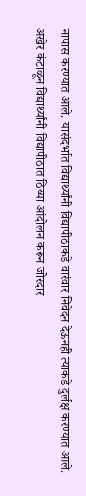नापास करण्यात आले. यासंदर्भात विद्यार्थ्यांनी विद्यापीठाकडे वारंवार निवेदन देऊनही त्याकडे दुर्लक्ष करण्यात आले. अखेर कंटाळून विद्यार्थ्यांनी विद्यापीठात ठिय्या आंदोलन करून जोरदार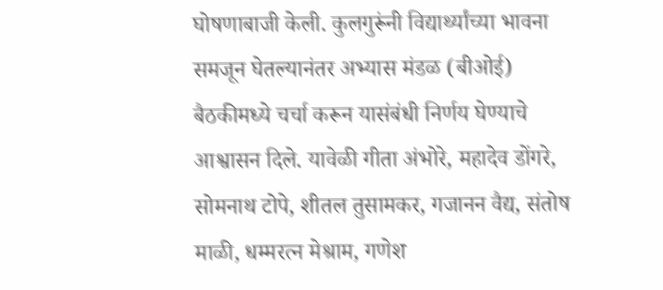घोषणाबाजी केली. कुलगुरूंनी विद्यार्थ्यांच्या भावना समजून घेतल्यानंतर अभ्यास मंडळ (बीओई) बैठकीमध्ये चर्चा करून यासंबंधी निर्णय घेण्याचे आश्वासन दिले. यावेळी गीता अंभोरे, महादेव डोंगरे, सोमनाथ टोपे, शीतल तुसामकर, गजानन वैद्य, संतोष माळी, धम्मरत्न मेश्राम, गणेश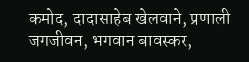कमोद, दादासाहेब खेलवाने, प्रणाली जगजीवन, भगवान बावस्कर,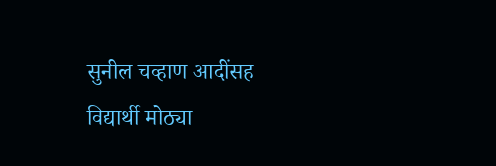सुनील चव्हाण आदींसह विद्यार्थी मोठ्या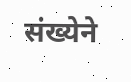संख्येने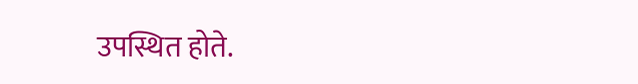उपस्थित होते.